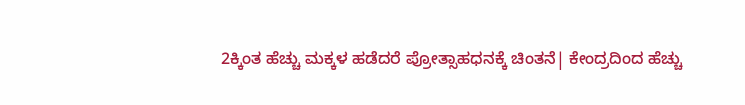2ಕ್ಕಿಂತ ಹೆಚ್ಚು ಮಕ್ಕಳ ಹಡೆದರೆ ಪ್ರೋತ್ಸಾಹಧನಕ್ಕೆ ಚಿಂತನೆ| ಕೇಂದ್ರದಿಂದ ಹೆಚ್ಚು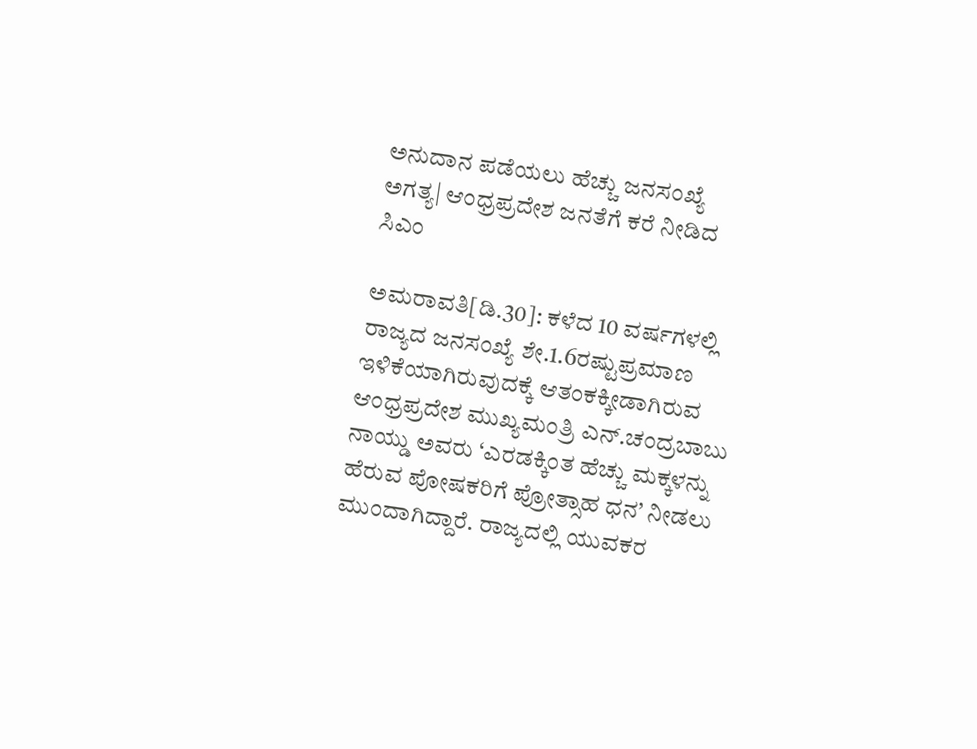ಅನುದಾನ ಪಡೆಯಲು ಹೆಚ್ಚು ಜನಸಂಖ್ಯೆ ಅಗತ್ಯ| ಆಂಧ್ರಪ್ರದೇಶ ಜನತೆಗೆ ಕರೆ ನೀಡಿದ ಸಿಎಂ

ಅಮರಾವತಿ[ಡಿ.30]: ಕಳೆದ 10 ವರ್ಷಗಳಲ್ಲಿ ರಾಜ್ಯದ ಜನಸಂಖ್ಯೆ ಶೇ.1.6ರಷ್ಟುಪ್ರಮಾಣ ಇಳಿಕೆಯಾಗಿರುವುದಕ್ಕೆ ಆತಂಕಕ್ಕೀಡಾಗಿರುವ ಆಂಧ್ರಪ್ರದೇಶ ಮುಖ್ಯಮಂತ್ರಿ ಎನ್‌.ಚಂದ್ರಬಾಬು ನಾಯ್ಡು ಅವರು ‘ಎರಡಕ್ಕಿಂತ ಹೆಚ್ಚು ಮಕ್ಕಳನ್ನು ಹೆರುವ ಪೋಷಕರಿಗೆ ಪ್ರೋತ್ಸಾಹ ಧನ’ ನೀಡಲು ಮುಂದಾಗಿದ್ದಾರೆ. ರಾಜ್ಯದಲ್ಲಿ ಯುವಕರ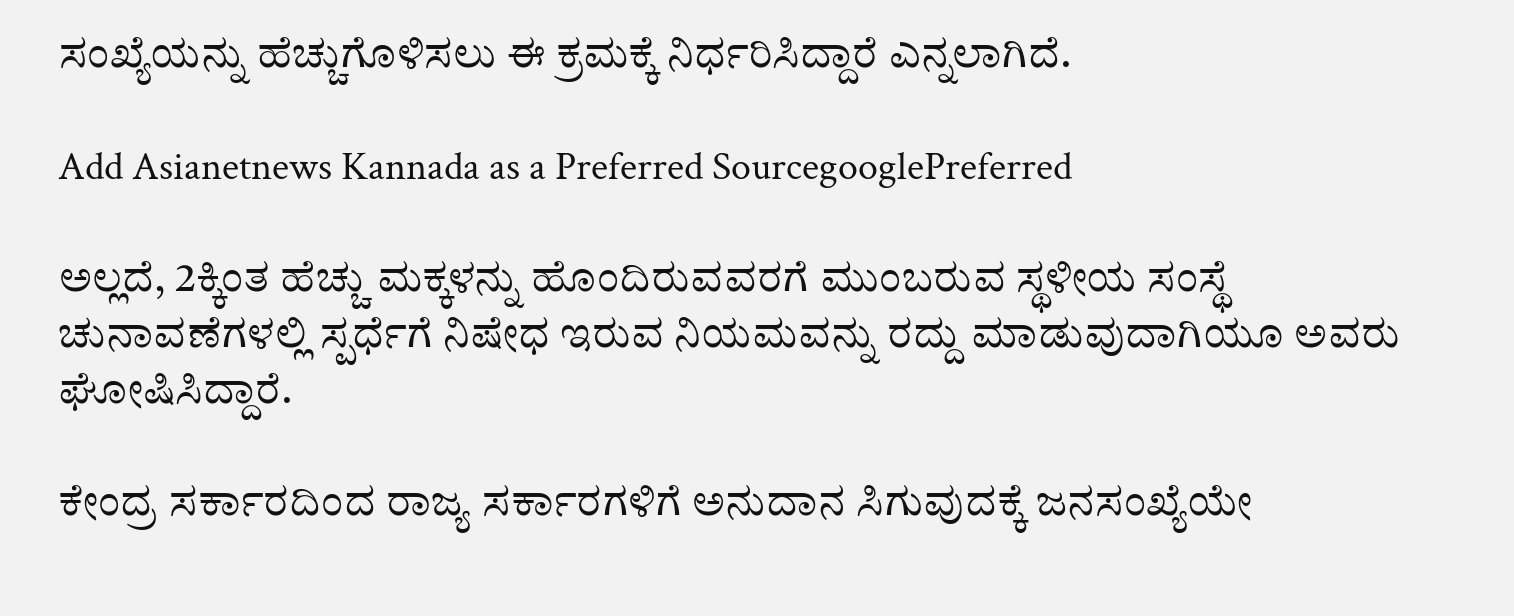ಸಂಖ್ಯೆಯನ್ನು ಹೆಚ್ಚುಗೊಳಿಸಲು ಈ ಕ್ರಮಕ್ಕೆ ನಿರ್ಧರಿಸಿದ್ದಾರೆ ಎನ್ನಲಾಗಿದೆ.

Add Asianetnews Kannada as a Preferred SourcegooglePreferred

ಅಲ್ಲದೆ, 2ಕ್ಕಿಂತ ಹೆಚ್ಚು ಮಕ್ಕಳನ್ನು ಹೊಂದಿರುವವರಗೆ ಮುಂಬರುವ ಸ್ಥಳೀಯ ಸಂಸ್ಥೆ ಚುನಾವಣೆಗಳಲ್ಲಿ ಸ್ಪರ್ಧೆಗೆ ನಿಷೇಧ ಇರುವ ನಿಯಮವನ್ನು ರದ್ದು ಮಾಡುವುದಾಗಿಯೂ ಅವರು ಘೋಷಿಸಿದ್ದಾರೆ.

ಕೇಂದ್ರ ಸರ್ಕಾರದಿಂದ ರಾಜ್ಯ ಸರ್ಕಾರಗಳಿಗೆ ಅನುದಾನ ಸಿಗುವುದಕ್ಕೆ ಜನಸಂಖ್ಯೆಯೇ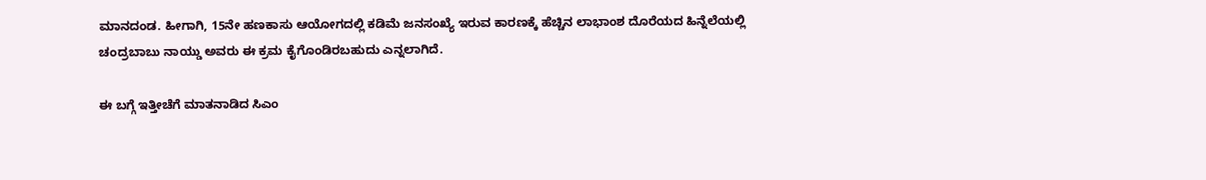ಮಾನದಂಡ. ಹೀಗಾಗಿ, 15ನೇ ಹಣಕಾಸು ಆಯೋಗದಲ್ಲಿ ಕಡಿಮೆ ಜನಸಂಖ್ಯೆ ಇರುವ ಕಾರಣಕ್ಕೆ ಹೆಚ್ಚಿನ ಲಾಭಾಂಶ ದೊರೆಯದ ಹಿನ್ನೆಲೆಯಲ್ಲಿ ಚಂದ್ರಬಾಬು ನಾಯ್ಡು ಅವರು ಈ ಕ್ರಮ ಕೈಗೊಂಡಿರಬಹುದು ಎನ್ನಲಾಗಿದೆ.

ಈ ಬಗ್ಗೆ ಇತ್ತೀಚೆಗೆ ಮಾತನಾಡಿದ ಸಿಎಂ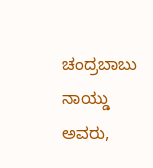ಚಂದ್ರಬಾಬು ನಾಯ್ಡು ಅವರು,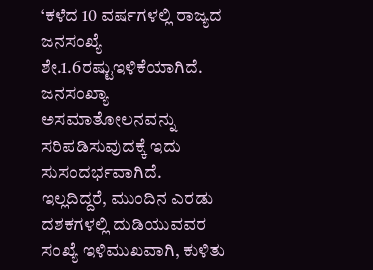‘ಕಳೆದ 10 ವರ್ಷಗಳಲ್ಲಿ ರಾಜ್ಯದ ಜನಸಂಖ್ಯೆ ಶೇ.1.6ರಷ್ಟುಇಳಿಕೆಯಾಗಿದೆ. ಜನಸಂಖ್ಯಾ ಅಸಮಾತೋಲನವನ್ನು ಸರಿಪಡಿಸುವುದಕ್ಕೆ ಇದು ಸುಸಂದರ್ಭವಾಗಿದೆ. ಇಲ್ಲದಿದ್ದರೆ, ಮುಂದಿನ ಎರಡು ದಶಕಗಳಲ್ಲಿ ದುಡಿಯುವವರ ಸಂಖ್ಯೆ ಇಳಿಮುಖವಾಗಿ, ಕುಳಿತು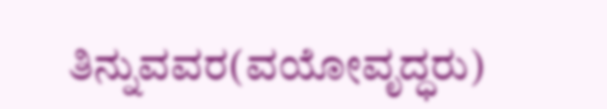ತಿನ್ನುವವರ(ವಯೋವೃದ್ಧರು)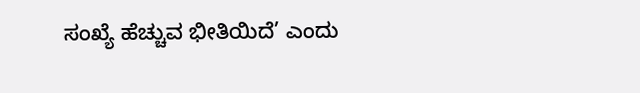ಸಂಖ್ಯೆ ಹೆಚ್ಚುವ ಭೀತಿಯಿದೆ’ ಎಂದು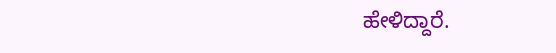ಹೇಳಿದ್ದಾರೆ.